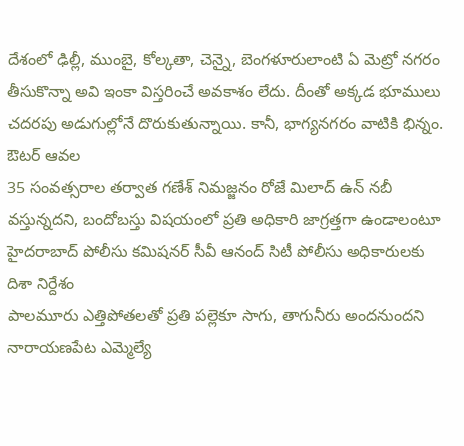దేశంలో ఢిల్లీ, ముంబై, కోల్కతా, చెన్నై, బెంగళూరులాంటి ఏ మెట్రో నగరం తీసుకొన్నా అవి ఇంకా విస్తరించే అవకాశం లేదు. దీంతో అక్కడ భూములు చదరపు అడుగుల్లోనే దొరుకుతున్నాయి. కానీ, భాగ్యనగరం వాటికి భిన్నం. ఔటర్ ఆవల
35 సంవత్సరాల తర్వాత గణేశ్ నిమజ్జనం రోజే మిలాద్ ఉన్ నబీ వస్తున్నదని, బందోబస్తు విషయంలో ప్రతి అధికారి జాగ్రత్తగా ఉండాలంటూ హైదరాబాద్ పోలీసు కమిషనర్ సీవీ ఆనంద్ సిటీ పోలీసు అధికారులకు దిశా నిర్దేశం
పాలమూరు ఎత్తిపోతలతో ప్రతి పల్లెకూ సాగు, తాగునీరు అందనుందని నారాయణపేట ఎమ్మెల్యే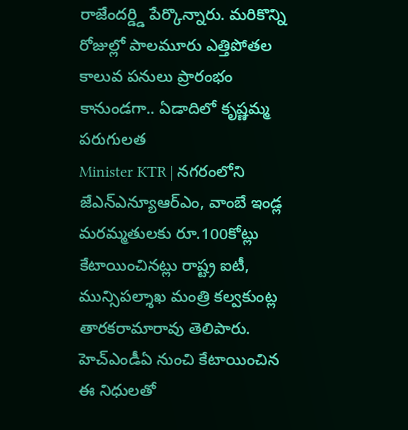రాజేందర్డ్డి పేర్కొన్నారు. మరికొన్ని రోజుల్లో పాలమూరు ఎత్తిపోతల కాలువ పనులు ప్రారంభం కానుండగా.. ఏడాదిలో కృష్ణమ్మ పరుగులత
Minister KTR | నగరంలోని జేఎన్ఎన్యూఆర్ఎం, వాంబే ఇండ్ల మరమ్మతులకు రూ.100కోట్లు కేటాయించినట్లు రాష్ట్ర ఐటీ, మున్సిపల్శాఖ మంత్రి కల్వకుంట్ల తారకరామారావు తెలిపారు. హెచ్ఎండీఏ నుంచి కేటాయించిన ఈ నిధులతో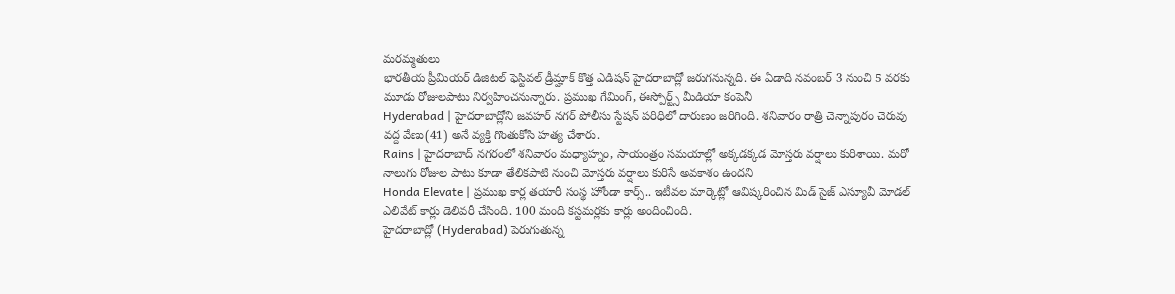మరమ్మతులు
భారతీయ ప్రీమియర్ డిజిటల్ ఫెస్టివల్ డ్రీమ్హాక్ కొత్త ఎడిషన్ హైదరాబాద్లో జరుగనున్నది. ఈ ఏడాది నవంబర్ 3 నుంచి 5 వరకు మూడు రోజులపాటు నిర్వహించనున్నారు. ప్రముఖ గేమింగ్, ఈస్పోర్ట్స్ మీడియా కంపెనీ
Hyderabad | హైదరాబాద్లోని జవహర్ నగర్ పోలీసు స్టేషన్ పరిధిలో దారుణం జరిగింది. శనివారం రాత్రి చెన్నాపురం చెరువు వద్ద వేణు(41) అనే వ్యక్తి గొంతుకోసి హత్య చేశారు.
Rains | హైదరాబాద్ నగరంలో శనివారం మధ్యాహ్నం, సాయంత్రం సమయాల్లో అక్కడక్కడ మోస్తరు వర్షాలు కురిశాయి. మరో నాలుగు రోజుల పాటు కూడా తేలికపాటి నుంచి మోస్తరు వర్షాలు కురిసే అవకాశం ఉందని
Honda Elevate | ప్రముఖ కార్ల తయారీ సంస్థ హోండా కార్స్.. ఇటీవల మార్కెట్లో ఆవిష్కరించిన మిడ్ సైజ్ ఎస్యూవీ మోడల్ ఎలివేట్ కార్లు డెలివరీ చేసింది. 100 మంది కస్టమర్లకు కార్లు అందించింది.
హైదరాబాద్లో (Hyderabad) పెరుగుతున్న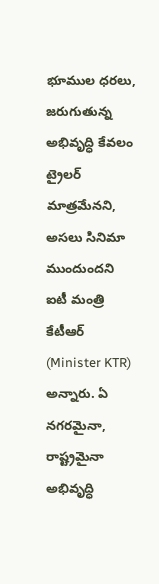భూముల ధరలు, జరుగుతున్న అభివృద్ధి కేవలం ట్రైలర్ మాత్రమేనని, అసలు సినిమా ముందుందని ఐటీ మంత్రి కేటీఆర్ (Minister KTR) అన్నారు. ఏ నగరమైనా, రాష్ట్రమైనా అభివృద్ధి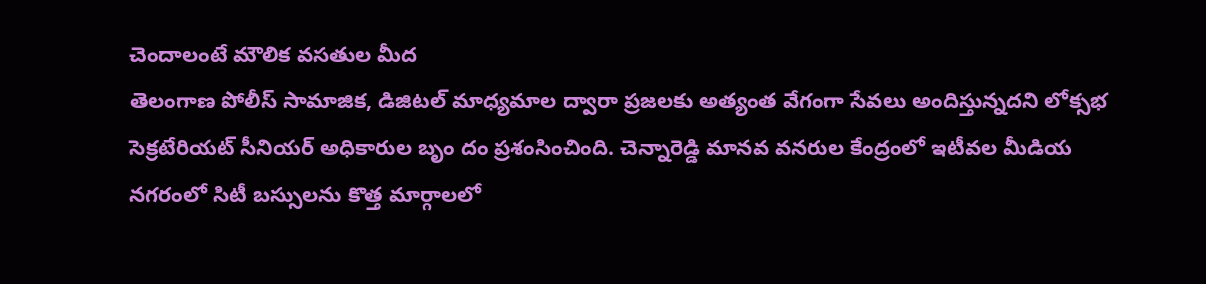చెందాలంటే మౌలిక వసతుల మీద
తెలంగాణ పోలీస్ సామాజిక, డిజిటల్ మాధ్యమాల ద్వారా ప్రజలకు అత్యంత వేగంగా సేవలు అందిస్తున్నదని లోక్సభ సెక్రటేరియట్ సీనియర్ అధికారుల బృం దం ప్రశంసించింది. చెన్నారెడ్డి మానవ వనరుల కేంద్రంలో ఇటీవల మీడియ
నగరంలో సిటీ బస్సులను కొత్త మార్గాలలో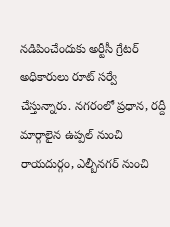నడిపించేందుకు అర్టీసీ గ్రేటర్ అధికారులు రూట్ సర్వే చేస్తున్నారు. నగరంలో ప్రధాన, రద్దీ మార్గాలైన ఉప్పల్ నుంచి రాయదుర్గం, ఎల్బీనగర్ నుంచి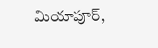మియాపూర్,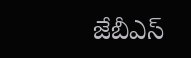జేబీఎస్